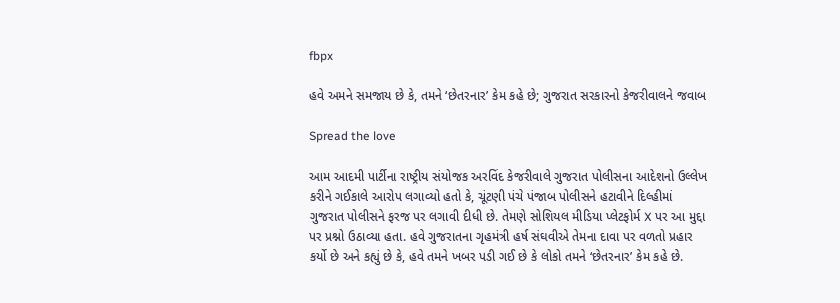fbpx

હવે અમને સમજાય છે કે, તમને ‘છેતરનાર’ કેમ કહે છે; ગુજરાત સરકારનો કેજરીવાલને જવાબ

Spread the love

આમ આદમી પાર્ટીના રાષ્ટ્રીય સંયોજક અરવિંદ કેજરીવાલે ગુજરાત પોલીસના આદેશનો ઉલ્લેખ કરીને ગઈકાલે આરોપ લગાવ્યો હતો કે, ચૂંટણી પંચે પંજાબ પોલીસને હટાવીને દિલ્હીમાં ગુજરાત પોલીસને ફરજ પર લગાવી દીધી છે. તેમણે સોશિયલ મીડિયા પ્લેટફોર્મ X પર આ મુદ્દા પર પ્રશ્નો ઉઠાવ્યા હતા. હવે ગુજરાતના ગૃહમંત્રી હર્ષ સંઘવીએ તેમના દાવા પર વળતો પ્રહાર કર્યો છે અને કહ્યું છે કે, હવે તમને ખબર પડી ગઈ છે કે લોકો તમને ‘છેતરનાર’ કેમ કહે છે.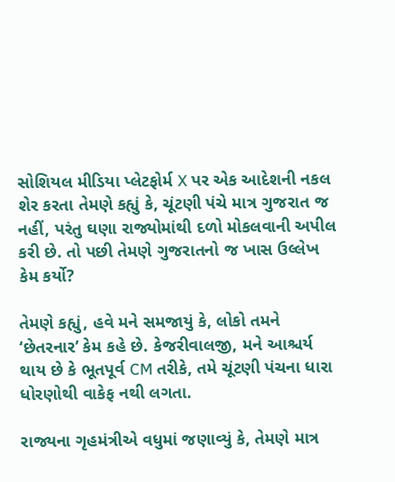સોશિયલ મીડિયા પ્લેટફોર્મ X પર એક આદેશની નકલ શેર કરતા તેમણે કહ્યું કે, ચૂંટણી પંચે માત્ર ગુજરાત જ નહીં, પરંતુ ઘણા રાજ્યોમાંથી દળો મોકલવાની અપીલ કરી છે. તો પછી તેમણે ગુજરાતનો જ ખાસ ઉલ્લેખ કેમ કર્યો?

તેમણે કહ્યું, હવે મને સમજાયું કે, લોકો તમને ‘છેતરનાર’ કેમ કહે છે. કેજરીવાલજી, મને આશ્ચર્ય થાય છે કે ભૂતપૂર્વ CM તરીકે, તમે ચૂંટણી પંચના ધારા ધોરણોથી વાકેફ નથી લગતા.

રાજ્યના ગૃહમંત્રીએ વધુમાં જણાવ્યું કે, તેમણે માત્ર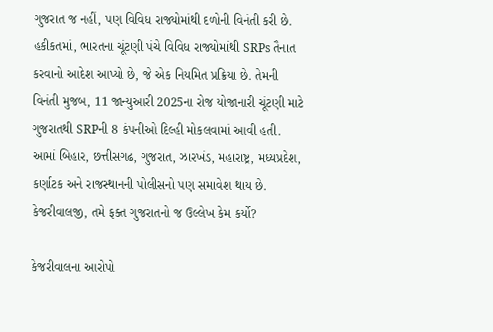ગુજરાત જ નહીં, પણ વિવિધ રાજ્યોમાંથી દળોની વિનંતી કરી છે. હકીકતમાં, ભારતના ચૂંટણી પંચે વિવિધ રાજ્યોમાંથી SRPs તૈનાત કરવાનો આદેશ આપ્યો છે, જે એક નિયમિત પ્રક્રિયા છે. તેમની વિનંતી મુજબ, 11 જાન્યુઆરી 2025ના રોજ યોજાનારી ચૂંટણી માટે ગુજરાતથી SRPની 8 કંપનીઓ દિલ્હી મોકલવામાં આવી હતી. આમાં બિહાર, છત્તીસગઢ, ગુજરાત, ઝારખંડ, મહારાષ્ટ્ર, મધ્યપ્રદેશ, કર્ણાટક અને રાજસ્થાનની પોલીસનો પણ સમાવેશ થાય છે. કેજરીવાલજી, તમે ફક્ત ગુજરાતનો જ ઉલ્લેખ કેમ કર્યો?

કેજરીવાલના આરોપો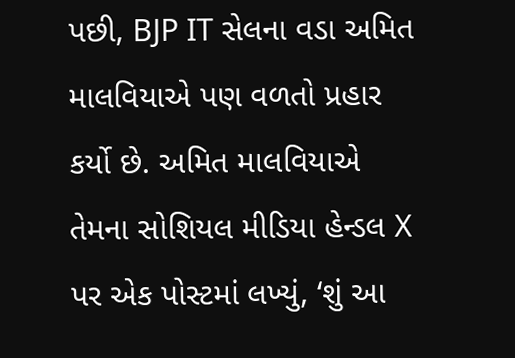પછી, BJP IT સેલના વડા અમિત માલવિયાએ પણ વળતો પ્રહાર કર્યો છે. અમિત માલવિયાએ તેમના સોશિયલ મીડિયા હેન્ડલ X પર એક પોસ્ટમાં લખ્યું, ‘શું આ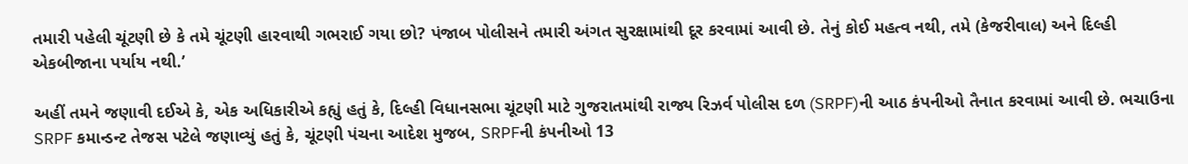તમારી પહેલી ચૂંટણી છે કે તમે ચૂંટણી હારવાથી ગભરાઈ ગયા છો? પંજાબ પોલીસને તમારી અંગત સુરક્ષામાંથી દૂર કરવામાં આવી છે. તેનું કોઈ મહત્વ નથી, તમે (કેજરીવાલ) અને દિલ્હી એકબીજાના પર્યાય નથી.’

અહીં તમને જણાવી દઈએ કે, એક અધિકારીએ કહ્યું હતું કે, દિલ્હી વિધાનસભા ચૂંટણી માટે ગુજરાતમાંથી રાજ્ય રિઝર્વ પોલીસ દળ (SRPF)ની આઠ કંપનીઓ તૈનાત કરવામાં આવી છે. ભચાઉના SRPF કમાન્ડન્ટ તેજસ પટેલે જણાવ્યું હતું કે, ચૂંટણી પંચના આદેશ મુજબ, SRPFની કંપનીઓ 13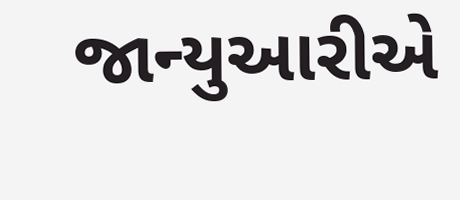જાન્યુઆરીએ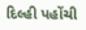દિલ્હી પહોંચી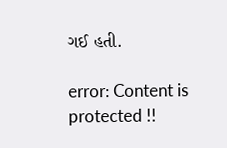ગઈ હતી.

error: Content is protected !!